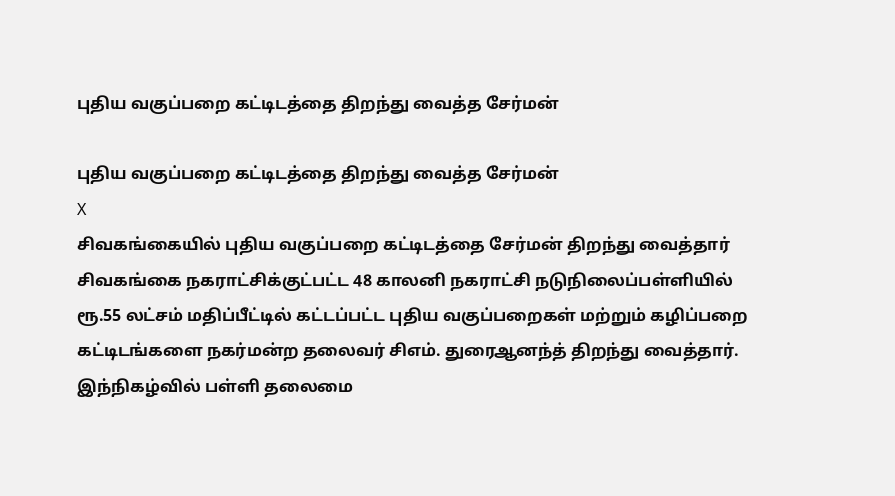புதிய வகுப்பறை கட்டிடத்தை திறந்து வைத்த சேர்மன்

புதிய வகுப்பறை கட்டிடத்தை திறந்து வைத்த சேர்மன்
X
சிவகங்கையில் புதிய வகுப்பறை கட்டிடத்தை சேர்மன் திறந்து வைத்தார்
சிவகங்கை நகராட்சிக்குட்பட்ட 48 காலனி நகராட்சி நடுநிலைப்பள்ளியில் ரூ.55 லட்சம் மதிப்பீட்டில் கட்டப்பட்ட புதிய வகுப்பறைகள் மற்றும் கழிப்பறை கட்டிடங்களை நகர்மன்ற தலைவர் சிஎம். துரைஆனந்த் திறந்து வைத்தார். இந்நிகழ்வில் பள்ளி தலைமை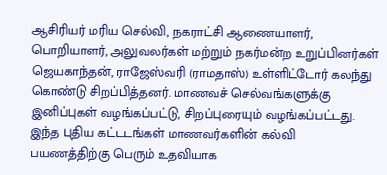ஆசிரியர் மரிய செல்வி, நகராட்சி ஆணையாளர், பொறியாளர், அலுவலர்கள் மற்றும் நகர்மன்ற உறுப்பினர்கள் ஜெயகாந்தன், ராஜேஸ்வரி (ராமதாஸ்) உள்ளிட்டோர் கலந்து கொண்டு சிறப்பித்தனர். மாணவச் செல்வங்களுக்கு இனிப்புகள் வழங்கப்பட்டு, சிறப்புரையும் வழங்கப்பட்டது. இந்த புதிய கட்டடங்கள் மாணவர்களின் கல்வி பயணத்திற்கு பெரும் உதவியாக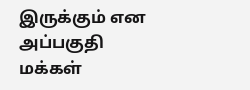இருக்கும் என அப்பகுதி மக்கள்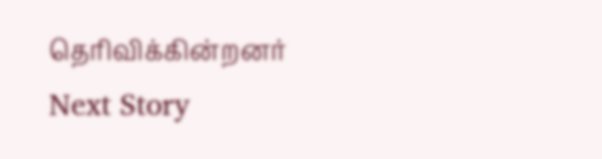தெரிவிக்கின்றனர்
Next Story